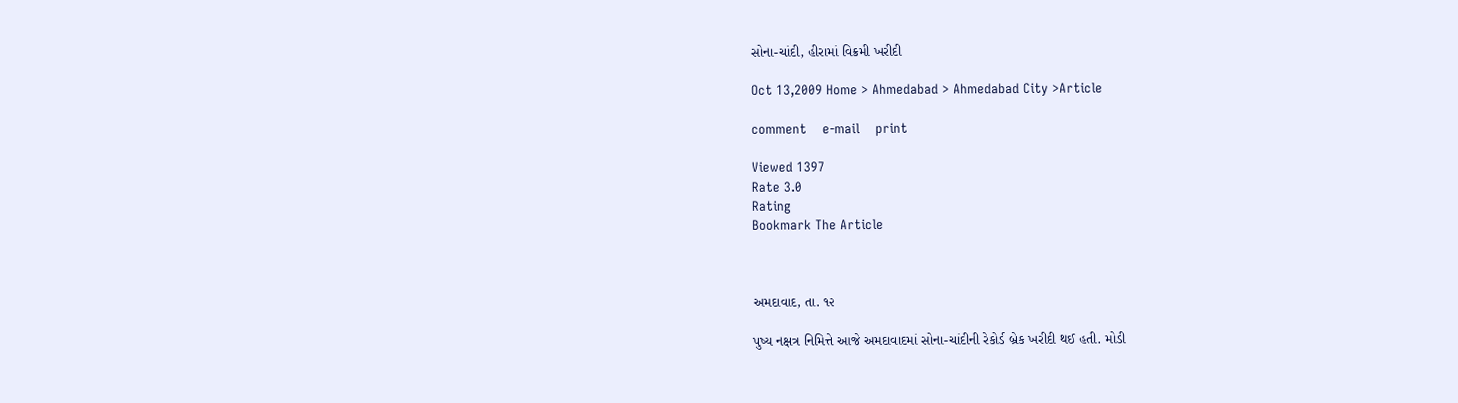સોના-ચાંદી, હીરામાં વિક્રમી ખરીદી

Oct 13,2009 Home > Ahmedabad > Ahmedabad City >Article

comment    e-mail    print

Viewed 1397
Rate 3.0
Rating
Bookmark The Article



અમદાવાદ, તા. ૧૨

પુષ્ય નક્ષત્ર નિમિત્તે આજે અમદાવાદમાં સોના-ચાંદીની રેકોર્ડ બ્રેક ખરીદી થઈ હતી. મોડી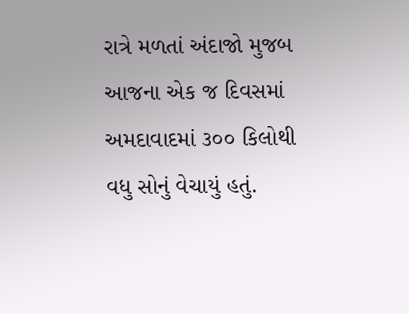રાત્રે મળતાં અંદાજો મુજબ આજના એક જ દિવસમાં અમદાવાદમાં ૩૦૦ કિલોથી વધુ સોનું વેચાયું હતું.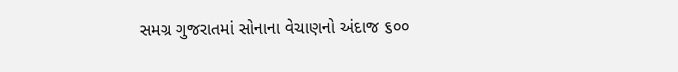સમગ્ર ગુજરાતમાં સોનાના વેચાણનો અંદાજ ૬૦૦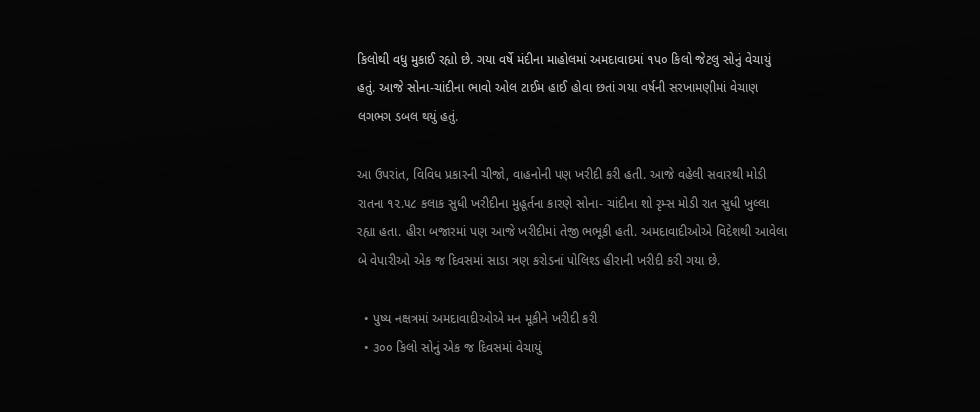કિલોથી વધુ મુકાઈ રહ્યો છે. ગયા વર્ષે મંદીના માહોલમાં અમદાવાદમાં ૧પ૦ કિલો જેટલુ સોનું વેચાયું હતું. આજે સોના-ચાંદીના ભાવો ઓલ ટાઈમ હાઈ હોવા છતાં ગયા વર્ષની સરખામણીમાં વેચાણ લગભગ ડબલ થયું હતું.

આ ઉપરાંત, વિવિધ પ્રકારની ચીજો, વાહનોની પણ ખરીદી કરી હતી. આજે વહેલી સવારથી મોડી રાતના ૧૨.૫૮ કલાક સુધી ખરીદીના મુહૂર્તના કારણે સોના- ચાંદીના શો રૃમ્સ મોડી રાત સુધી ખુલ્લા રહ્યા હતા. હીરા બજારમાં પણ આજે ખરીદીમાં તેજી ભભૂકી હતી. અમદાવાદીઓએ વિદેશથી આવેલા બે વેપારીઓ એક જ દિવસમાં સાડા ત્રણ કરોડનાં પોલિશ્ડ હીરાની ખરીદી કરી ગયા છે.

  • પુષ્ય નક્ષત્રમાં અમદાવાદીઓએ મન મૂકીને ખરીદી કરી
  • ૩૦૦ કિલો સોનું એક જ દિવસમાં વેચાયું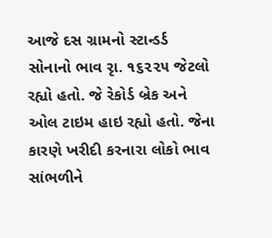આજે દસ ગ્રામનો સ્ટાન્ડર્ડ સોનાનો ભાવ રૃા. ૧૬૨૨૫ જેટલો રહ્યો હતો. જે રેકોર્ડ બ્રેક અને ઓલ ટાઇમ હાઇ રહ્યો હતો. જેના કારણે ખરીદી કરનારા લોકો ભાવ સાંભળીને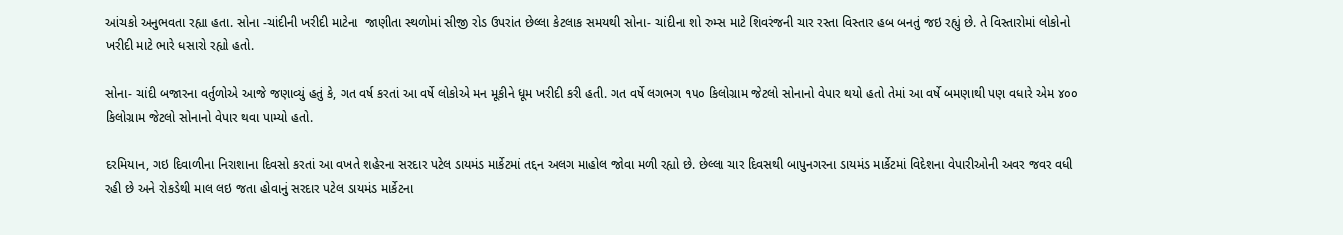આંચકો અનુભવતા રહ્યા હતા. સોના -ચાંદીની ખરીદી માટેના  જાણીતા સ્થળોમાં સીજી રોડ ઉપરાંત છેલ્લા કેટલાક સમયથી સોના- ચાંદીના શો રુમ્સ માટે શિવરંજની ચાર રસ્તા વિસ્તાર હબ બનતું જઇ રહ્યું છે. તે વિસ્તારોમાં લોકોનો ખરીદી માટે ભારે ધસારો રહ્યો હતો.

સોના- ચાંદી બજારના વર્તુળોએ આજે જણાવ્યું હતું કે, ગત વર્ષ કરતાં આ વર્ષે લોકોએ મન મૂકીને ધૂમ ખરીદી કરી હતી. ગત વર્ષે લગભગ ૧૫૦ કિલોગ્રામ જેટલો સોનાનો વેપાર થયો હતો તેમાં આ વર્ષે બમણાથી પણ વધારે એમ ૪૦૦ કિલોગ્રામ જેટલો સોનાનો વેપાર થવા પામ્યો હતો.

દરમિયાન, ગઇ દિવાળીના નિરાશાના દિવસો કરતાં આ વખતે શહેરના સરદાર પટેલ ડાયમંડ માર્કેટમાં તદ્દન અલગ માહોલ જોવા મળી રહ્યો છે. છેલ્લા ચાર દિવસથી બાપુનગરના ડાયમંડ માર્કેટમાં વિદેશના વેપારીઓની અવર જવર વધી રહી છે અને રોકડેથી માલ લઇ જતા હોવાનું સરદાર પટેલ ડાયમંડ માર્કેટના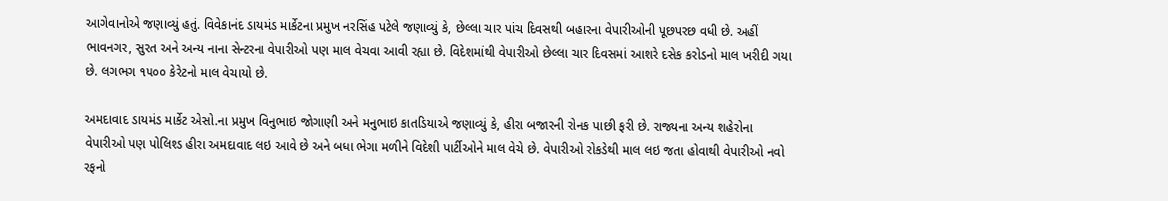આગેવાનોએ જણાવ્યું હતું. વિવેકાનંદ ડાયમંડ માર્કેટના પ્રમુખ નરસિંહ પટેલે જણાવ્યું કે, છેલ્લા ચાર પાંચ દિવસથી બહારના વેપારીઓની પૂછપરછ વધી છે. અહીં ભાવનગર, સુરત અને અન્ય નાના સેન્ટરના વેપારીઓ પણ માલ વેચવા આવી રહ્યા છે. વિદેશમાંથી વેપારીઓ છેલ્લા ચાર દિવસમાં આશરે દસેક કરોડનો માલ ખરીદી ગયા છે. લગભગ ૧૫૦૦ કેરેટનો માલ વેચાયો છે.

અમદાવાદ ડાયમંડ માર્કેટ એસો.ના પ્રમુખ વિનુભાઇ જોગાણી અને મનુભાઇ કાતડિયાએ જણાવ્યું કે, હીરા બજારની રોનક પાછી ફરી છે. રાજ્યના અન્ય શહેરોના વેપારીઓ પણ પોલિશ્ડ હીરા અમદાવાદ લઇ આવે છે અને બધા ભેગા મળીને વિદેશી પાર્ટીઓને માલ વેચે છે. વેપારીઓ રોકડેથી માલ લઇ જતા હોવાથી વેપારીઓ નવો રફનો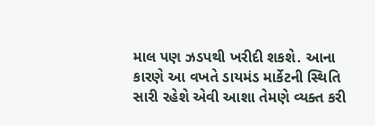માલ પણ ઝડપથી ખરીદી શકશે. આના કારણે આ વખતે ડાયમંડ માર્કેટની સ્થિતિ સારી રહેશે એવી આશા તેમણે વ્યક્ત કરી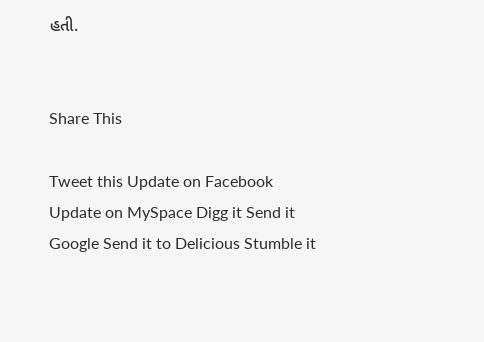હતી.


Share This

Tweet this Update on Facebook Update on MySpace Digg it Send it Google Send it to Delicious Stumble it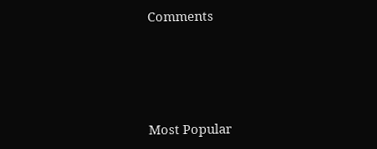Comments





Most Popular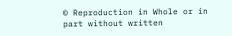© Reproduction in Whole or in part without written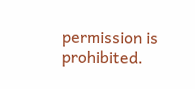permission is prohibited.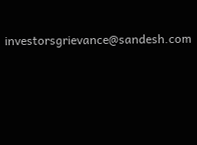investorsgrievance@sandesh.com